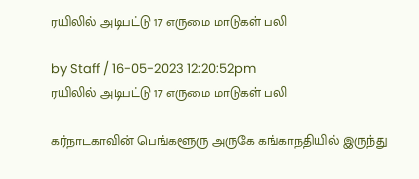ரயிலில் அடிபட்டு 17 எருமை மாடுகள் பலி

by Staff / 16-05-2023 12:20:52pm
ரயிலில் அடிபட்டு 17 எருமை மாடுகள் பலி

கர்நாடகாவின் பெங்களூரு அருகே கங்காநதியில் இருந்து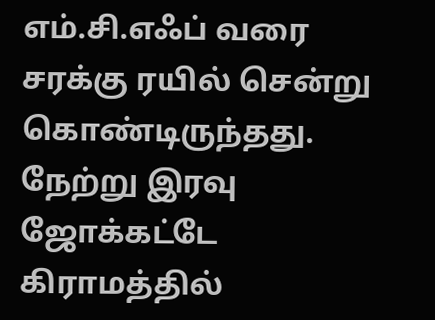எம்.சி.எஃப் வரை சரக்கு ரயில் சென்று கொண்டிருந்தது. நேற்று இரவு ஜோக்கட்டே கிராமத்தில்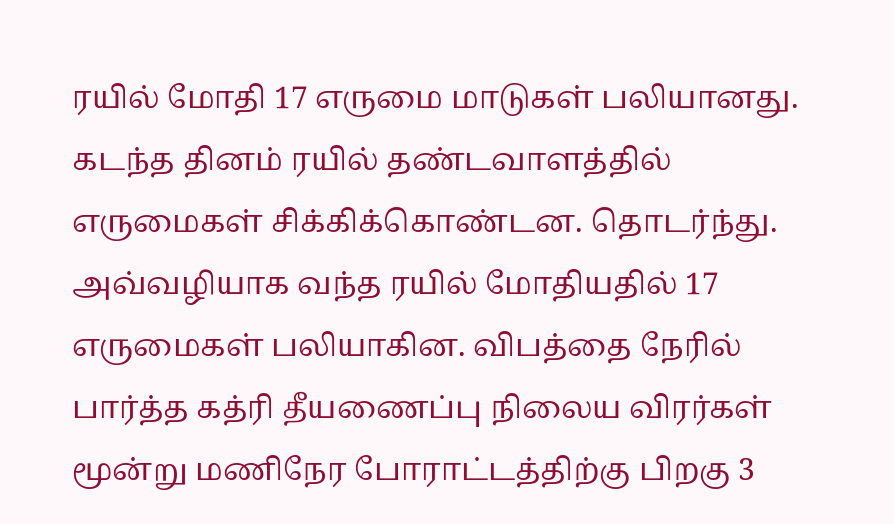ரயில் மோதி 17 எருமை மாடுகள் பலியானது. கடந்த தினம் ரயில் தண்டவாளத்தில் எருமைகள் சிக்கிக்கொண்டன. தொடர்ந்து. அவ்வழியாக வந்த ரயில் மோதியதில் 17 எருமைகள் பலியாகின. விபத்தை நேரில் பார்த்த கத்ரி தீயணைப்பு நிலைய விரர்கள் மூன்று மணிநேர போராட்டத்திற்கு பிறகு 3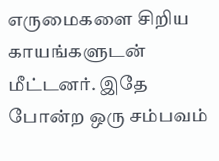எருமைகளை சிறிய காயங்களுடன் மீட்டனர். இதே போன்ற ஒரு சம்பவம்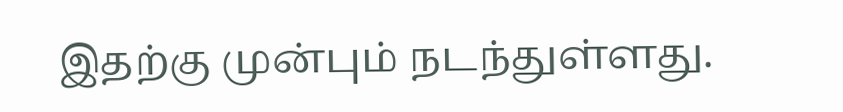இதற்கு முன்பும் நடந்துள்ளது.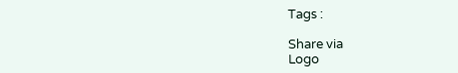Tags :

Share via
Logo